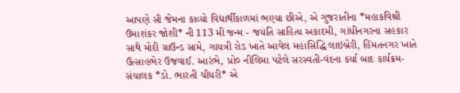આપણે સૌ જેમના કાવ્યો વિદ્યાર્થીકાળમાં ભણ્યા છીએ, એ ગુજરાતીના *મહાકવિશ્રી ઉમાશંકર જોશી* ની 113 મી જન્મ - જયંતિ સાહિત્ય અકાદમી, ગાંધીનગરના સહકાર સાથે મોદી ગ્રાઉન્ડ સામે, ગાયત્રી રોડ ખાતે આવેલ મહાસિદ્ધિ લાઇબ્રેરી, હિંમતનગર ખાતે ઉત્સાહભેર ઉજવાઈ. આરંભે, પ્રો૦ નીલિમા પટેલે સરસ્વતી-વંદના કર્યા બાદ કાર્યક્રમ-સંચાલક *ડો. ભારતી ચૌધરી* એ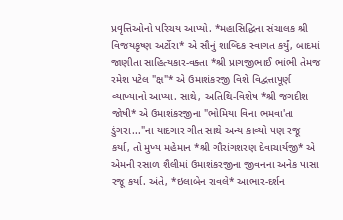પ્રવૃત્તિઓનો પરિચય આપ્યો. *મહાસિદ્ધિના સંચાલક શ્રી વિજયકૃષ્ણ અર્ટોરા* એ સૌનું શાબ્દિક સ્વાગત કર્યું, બાદમાં જાણીતા સાહિત્યકાર-વક્તા *શ્રી પ્રાગજીભાઈ ભાંભી તેમજ રમેશ પટેલ "ક્ષ"* એ ઉમાશંકરજી વિશે વિદ્વત્તાપૂર્ણ વ્યાખ્યાનો આપ્યા. સાથે, અતિથિ-વિશેષ *શ્રી જગદીશ જોષી* એ ઉમાશંકરજીના "ભોમિયા વિના ભમવા'તા ડુંગરા..."ના યાદગાર ગીત સાથે અન્ય કાવ્યો પણ રજૂ કર્યા, તો મુખ્ય મહેમાન *શ્રી ગૌરાંગશરણ દેવાચાર્યજી* એ એમની રસાળ શૈલીમાં ઉમાશંકરજીના જીવનના અનેક પાસા રજૂ કર્યા. અંતે, *ઇલાબેન રાવલે* આભાર-દર્શન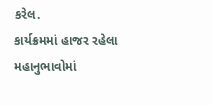કરેલ.
કાર્યક્રમમાં હાજર રહેલા મહાનુભાવોમાં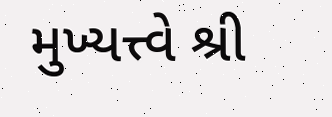મુખ્યત્ત્વે શ્રી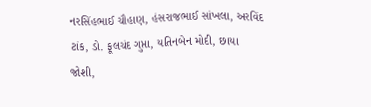નરસિંહભાઈ ચૌહાણ, હંસરાજભાઈ સાંખલા, અરવિંદ ટાંક, ડો. ફૂલચંદ ગુપ્તા, યતિનબેન મોદી, છાયા જોશી,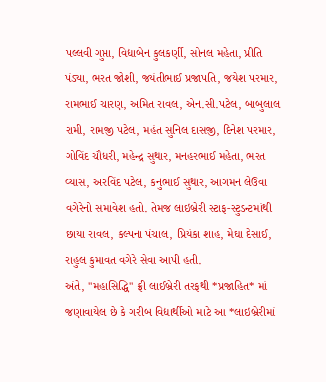પલ્લવી ગુપ્તા, વિદ્યાબેન કુલકર્ણી, સોનલ મહેતા, પ્રીતિ પંડ્યા, ભરત જોશી, જયંતીભાઈ પ્રજાપતિ, જયેશ પરમાર, રામભાઈ ચારણ, અમિત રાવલ, એન.સી.પટેલ, બાબુલાલ રામી, રામજી પટેલ, મહંત સુનિલ દાસજી, દિનેશ પરમાર, ગોવિંદ ચૌધરી, મહેન્દ્ર સુથાર, મનહરભાઈ મહેતા, ભરત વ્યાસ, અરવિંદ પટેલ, કનુભાઈ સુથાર, આગમન લેઉવા વગેરેનો સમાવેશ હતો. તેમજ લાઇબ્રેરી સ્ટાફ-સ્ટુડન્ટમાંથી છાયા રાવલ, કલ્પના પંચાલ, પ્રિયંકા શાહ, મેઘા દેસાઈ, રાહુલ કુમાવત વગેરે સેવા આપી હતી.
અંતે, "મહાસિદ્ધિ" ફ્રી લાઈબ્રેરી તરફથી *પ્રજાહિત* માં જણાવાયેલ છે કે ગરીબ વિદ્યાર્થીઓ માટે આ *લાઇબ્રેરીમાં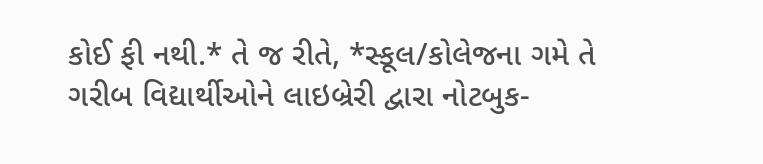કોઈ ફી નથી.* તે જ રીતે, *સ્કૂલ/કોલેજના ગમે તે ગરીબ વિદ્યાર્થીઓને લાઇબ્રેરી દ્વારા નોટબુક-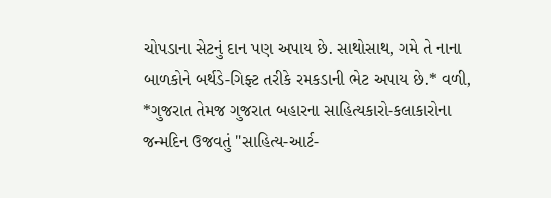ચોપડાના સેટનું દાન પણ અપાય છે. સાથોસાથ, ગમે તે નાના બાળકોને બર્થડે-ગિફ્ટ તરીકે રમકડાની ભેટ અપાય છે.* વળી, *ગુજરાત તેમજ ગુજરાત બહારના સાહિત્યકારો-કલાકારોના જન્મદિન ઉજવતું "સાહિત્ય-આર્ટ-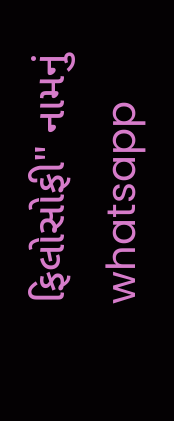ફિલોસોફી" નામનું whatsapp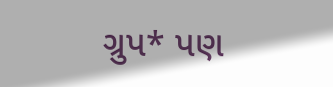ગ્રુપ* પણ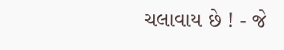ચલાવાય છે ! - જે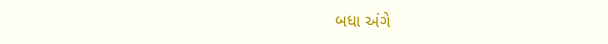બધા અંગે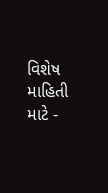વિશેષ માહિતી માટે -